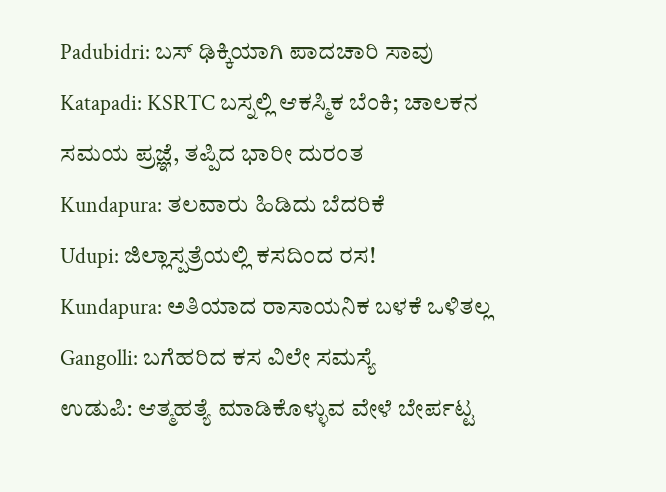Padubidri: ಬಸ್ ಢಿಕ್ಕಿಯಾಗಿ ಪಾದಚಾರಿ ಸಾವು
Katapadi: KSRTC ಬಸ್ನಲ್ಲಿ ಆಕಸ್ಮಿಕ ಬೆಂಕಿ; ಚಾಲಕನ ಸಮಯ ಪ್ರಜ್ಞೆ, ತಪ್ಪಿದ ಭಾರೀ ದುರಂತ
Kundapura: ತಲವಾರು ಹಿಡಿದು ಬೆದರಿಕೆ
Udupi: ಜಿಲ್ಲಾಸ್ಪತ್ರೆಯಲ್ಲಿ ಕಸದಿಂದ ರಸ!
Kundapura: ಅತಿಯಾದ ರಾಸಾಯನಿಕ ಬಳಕೆ ಒಳಿತಲ್ಲ
Gangolli: ಬಗೆಹರಿದ ಕಸ ವಿಲೇ ಸಮಸ್ಯೆ
ಉಡುಪಿ: ಆತ್ಮಹತ್ಯೆ ಮಾಡಿಕೊಳ್ಳುವ ವೇಳೆ ಬೇರ್ಪಟ್ಟ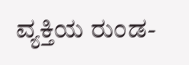ವ್ಯಕ್ತಿಯ ರುಂಡ-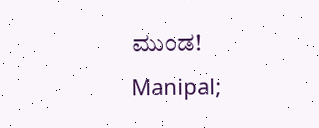ಮುಂಡ!
Manipal;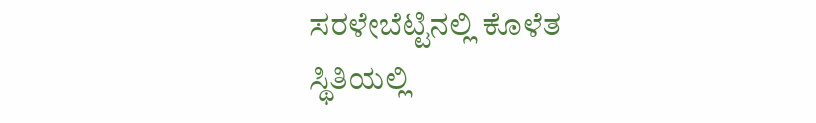ಸರಳೇಬೆಟ್ಟಿನಲ್ಲಿ ಕೊಳೆತ ಸ್ಥಿತಿಯಲ್ಲಿ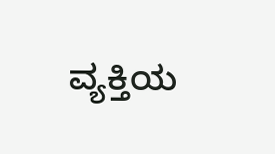ವ್ಯಕ್ತಿಯ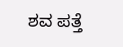ಶವ ಪತ್ತೆ